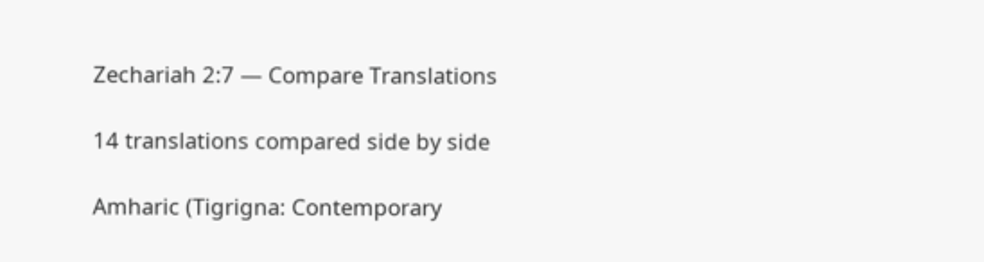Zechariah 2:7 — Compare Translations

14 translations compared side by side

Amharic (Tigrigna: Contemporary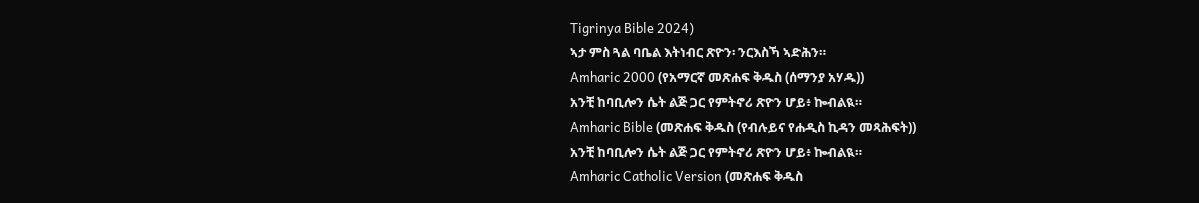Tigrinya Bible 2024)
ኣታ ምስ ጓል ባቤል እትነብር ጽዮን፡ ንርእስኻ ኣድሕን።
Amharic 2000 (የአማርኛ መጽሐፍ ቅዱስ (ሰማንያ አሃዱ))
አንቺ ከባቢሎን ሴት ልጅ ጋር የምትኖሪ ጽዮን ሆይ፥ ኰብልዪ።
Amharic Bible (መጽሐፍ ቅዱስ (የብሉይና የሐዲስ ኪዳን መጻሕፍት))
አንቺ ከባቢሎን ሴት ልጅ ጋር የምትኖሪ ጽዮን ሆይ፥ ኰብልዪ።
Amharic Catholic Version (መጽሐፍ ቅዱስ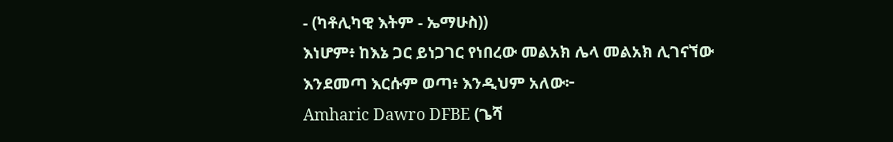- (ካቶሊካዊ እትም - ኤማሁስ))
እነሆም፥ ከእኔ ጋር ይነጋገር የነበረው መልአክ ሌላ መልአክ ሊገናኘው እንደመጣ እርሱም ወጣ፥ እንዲህም አለው፦
Amharic Dawro DFBE (ጌሻ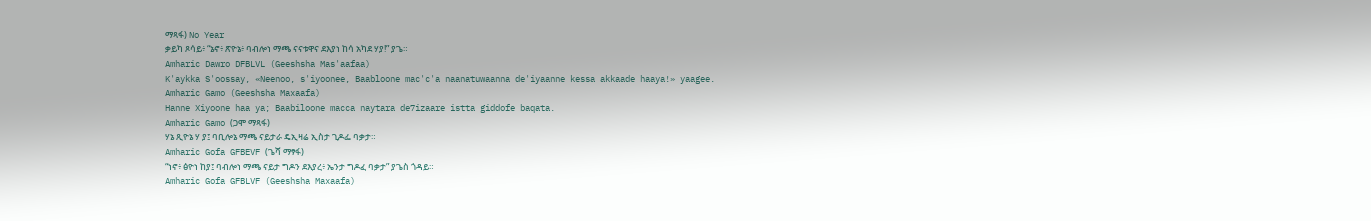ማጻፋ) No Year
ቃይካ ጾሳይ፥ “ኔኖ፥ ጽዮኔ፥ ባብሎነ ማጫ ናናቱዋና ደእያነ ከሳ አካደ ሃያ!” ያጌ።
Amharic Dawro DFBLVL (Geeshsha Mas'aafaa)
K'aykka S'oossay, «Neenoo, s'iyoonee, Baabloone mac'c'a naanatuwaanna de'iyaanne kessa akkaade haaya!» yaagee.
Amharic Gamo (Geeshsha Maxaafa)
Hanne Xiyoone haa ya; Baabiloone macca naytara de7izaare istta giddofe baqata.
Amharic Gamo (ጋሞ ማጻፋ)
ሃኔ ጺዮኔ ሃ ያ፤ ባቢሎኔ ማጫ ናይታራ ዴኢዛሬ ኢስታ ጊዶፌ ባቃታ።
Amharic Gofa GFBEVF (ጌሻ ማፃፋ)
“ነኖ፥ ፅዮነ ከያ፤ ባብሎነ ማጫ ናይታ ግዶን ደእያረ፥ ኤንታ ግዶፈ ባቃታ” ያጌስ ጎዳይ።
Amharic Gofa GFBLVF (Geeshsha Maxaafa)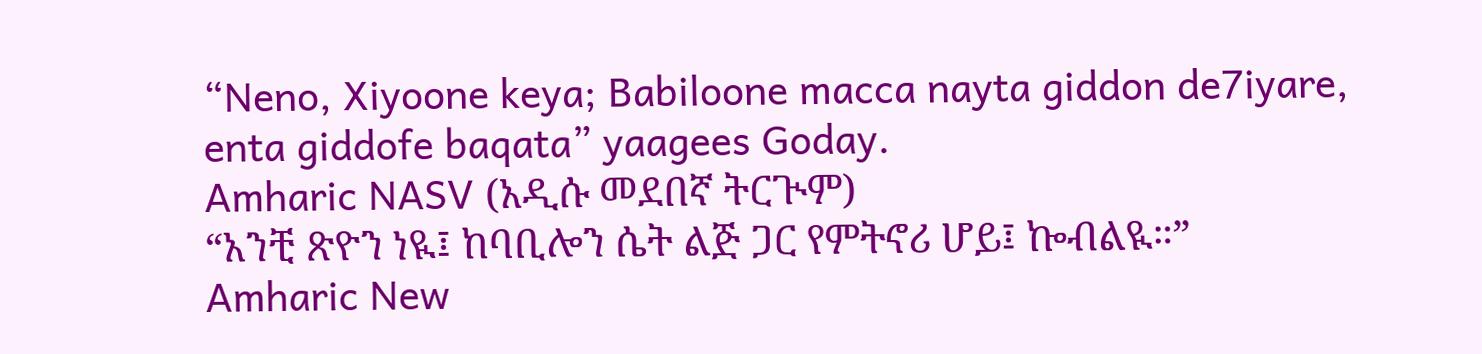“Neno, Xiyoone keya; Babiloone macca nayta giddon de7iyare, enta giddofe baqata” yaagees Goday.
Amharic NASV (አዲሱ መደበኛ ትርጒም)
“አንቺ ጽዮን ነዪ፤ ከባቢሎን ሴት ልጅ ጋር የምትኖሪ ሆይ፤ ኰብልዪ።”
Amharic New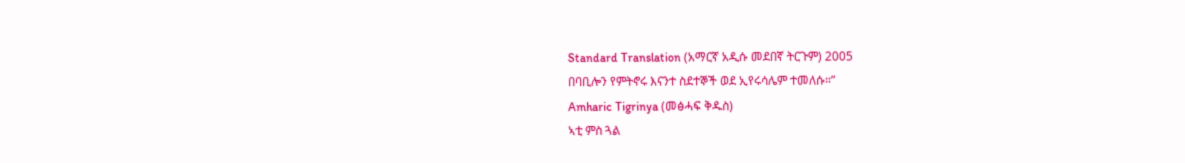Standard Translation (አማርኛ አዲሱ መደበኛ ትርጉም) 2005
በባቢሎን የምትኖሩ እናንተ ስደተኞች ወደ ኢየሩሳሌም ተመለሱ።”
Amharic Tigrinya (መፅሓፍ ቅዱስ)
ኣቲ ምስ ጓል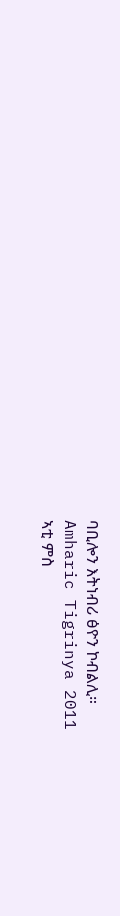ባቢሎን እትነብሪ ፅዮን ኮብልሊ።
Amharic Tigrinya 2011
ኣቲ ምስ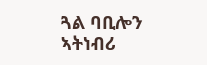ጓል ባቢሎን ኣትነብሪ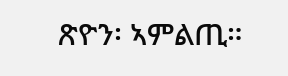ጽዮን፡ ኣምልጢ።